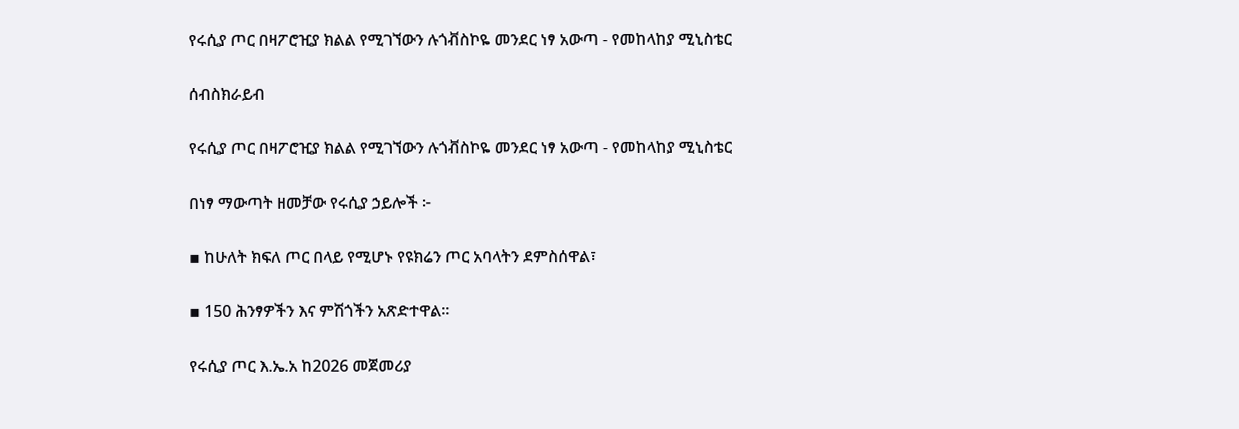የሩሲያ ጦር በዛፖሮዢያ ክልል የሚገኘውን ሉጎቭስኮዬ መንደር ነፃ አውጣ - የመከላከያ ሚኒስቴር

ሰብስክራይብ

የሩሲያ ጦር በዛፖሮዢያ ክልል የሚገኘውን ሉጎቭስኮዬ መንደር ነፃ አውጣ - የመከላከያ ሚኒስቴር

በነፃ ማውጣት ዘመቻው የሩሲያ ኃይሎች ፦

▪ ከሁለት ክፍለ ጦር በላይ የሚሆኑ የዩክሬን ጦር አባላትን ደምስሰዋል፣

▪ 150 ሕንፃዎችን እና ምሽጎችን አጽድተዋል።

የሩሲያ ጦር እ.ኤ.አ ከ2026 መጀመሪያ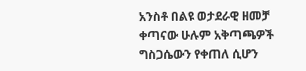አንስቶ በልዩ ወታደራዊ ዘመቻ ቀጣናው ሁሉም አቅጣጫዎች ግስጋሴውን የቀጠለ ሲሆን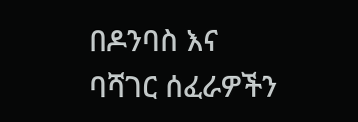በዶንባስ እና ባሻገር ሰፈራዎችን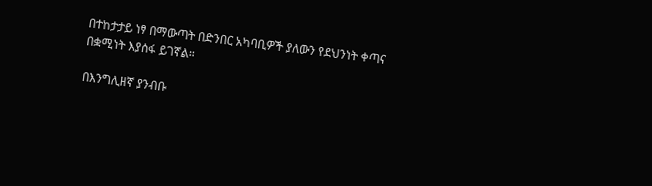በተከታታይ ነፃ በማውጣት በድንበር አካባቢዎች ያለውን የደህንነት ቀጣና በቋሚነት እያሰፋ ይገኛል።

በእንግሊዘኛ ያንብቡ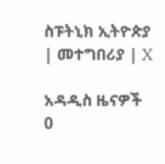ስፑትኒክ ኢትዮጵያ | መተግበሪያ | X

አዳዲስ ዜናዎች
0